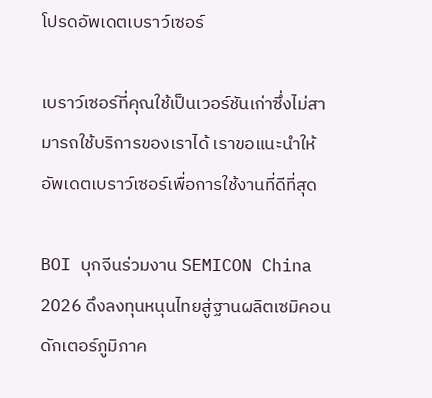โปรดอัพเดตเบราว์เซอร์

เบราว์เซอร์ที่คุณใช้เป็นเวอร์ชันเก่าซึ่งไม่สามารถใช้บริการของเราได้ เราขอแนะนำให้อัพเดตเบราว์เซอร์เพื่อการใช้งานที่ดีที่สุด

BOI บุกจีนร่วมงาน SEMICON China 2026 ดึงลงทุนหนุนไทยสู่ฐานผลิตเซมิคอนดักเตอร์ภูมิภาค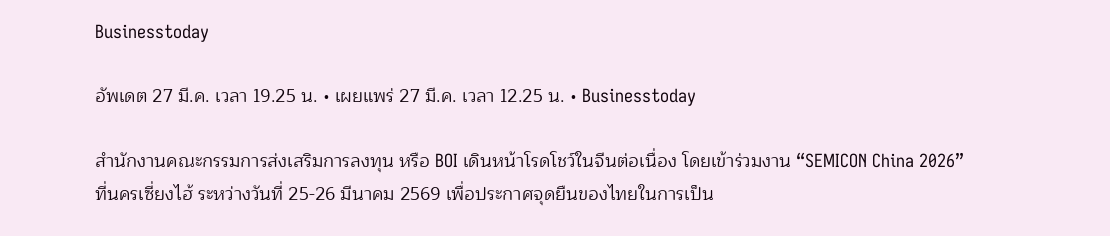Businesstoday

อัพเดต 27 มี.ค. เวลา 19.25 น. • เผยแพร่ 27 มี.ค. เวลา 12.25 น. • Businesstoday

สำนักงานคณะกรรมการส่งเสริมการลงทุน หรือ BOI เดินหน้าโรดโชว์ในจีนต่อเนื่อง โดยเข้าร่วมงาน “SEMICON China 2026” ที่นครเซี่ยงไฮ้ ระหว่างวันที่ 25-26 มีนาคม 2569 เพื่อประกาศจุดยืนของไทยในการเป็น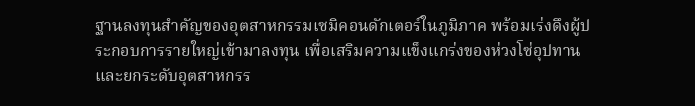ฐานลงทุนสำคัญของอุตสาหกรรมเซมิคอนดักเตอร์ในภูมิภาค พร้อมเร่งดึงผู้ประกอบการรายใหญ่เข้ามาลงทุน เพื่อเสริมความแข็งแกร่งของห่วงโซ่อุปทานและยกระดับอุตสาหกรร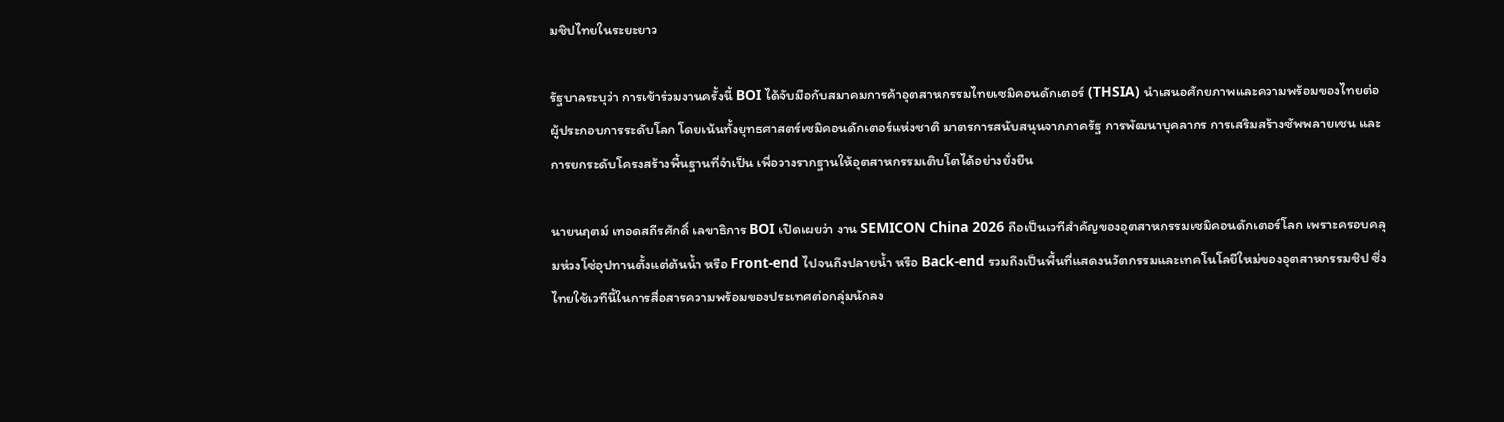มชิปไทยในระยะยาว

รัฐบาลระบุว่า การเข้าร่วมงานครั้งนี้ BOI ได้จับมือกับสมาคมการค้าอุตสาหกรรมไทยเซมิคอนดักเตอร์ (THSIA) นำเสนอศักยภาพและความพร้อมของไทยต่อผู้ประกอบการระดับโลก โดยเน้นทั้งยุทธศาสตร์เซมิคอนดักเตอร์แห่งชาติ มาตรการสนับสนุนจากภาครัฐ การพัฒนาบุคลากร การเสริมสร้างซัพพลายเชน และการยกระดับโครงสร้างพื้นฐานที่จำเป็น เพื่อวางรากฐานให้อุตสาหกรรมเติบโตได้อย่างยั่งยืน

นายนฤตม์ เทอดสถีรศักดิ์ เลขาธิการ BOI เปิดเผยว่า งาน SEMICON China 2026 ถือเป็นเวทีสำคัญของอุตสาหกรรมเซมิคอนดักเตอร์โลก เพราะครอบคลุมห่วงโซ่อุปทานตั้งแต่ต้นน้ำ หรือ Front-end ไปจนถึงปลายน้ำ หรือ Back-end รวมถึงเป็นพื้นที่แสดงนวัตกรรมและเทคโนโลยีใหม่ของอุตสาหกรรมชิป ซึ่งไทยใช้เวทีนี้ในการสื่อสารความพร้อมของประเทศต่อกลุ่มนักลง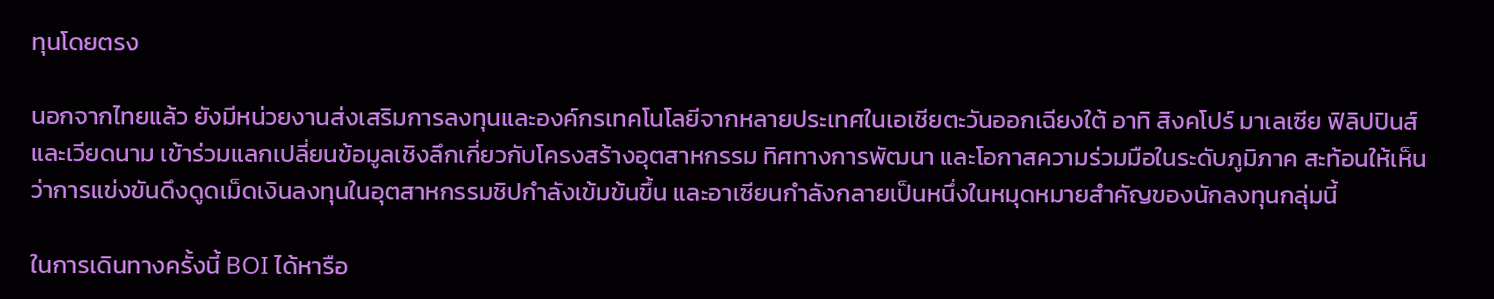ทุนโดยตรง

นอกจากไทยแล้ว ยังมีหน่วยงานส่งเสริมการลงทุนและองค์กรเทคโนโลยีจากหลายประเทศในเอเชียตะวันออกเฉียงใต้ อาทิ สิงคโปร์ มาเลเซีย ฟิลิปปินส์ และเวียดนาม เข้าร่วมแลกเปลี่ยนข้อมูลเชิงลึกเกี่ยวกับโครงสร้างอุตสาหกรรม ทิศทางการพัฒนา และโอกาสความร่วมมือในระดับภูมิภาค สะท้อนให้เห็นว่าการแข่งขันดึงดูดเม็ดเงินลงทุนในอุตสาหกรรมชิปกำลังเข้มข้นขึ้น และอาเซียนกำลังกลายเป็นหนึ่งในหมุดหมายสำคัญของนักลงทุนกลุ่มนี้

ในการเดินทางครั้งนี้ BOI ได้หารือ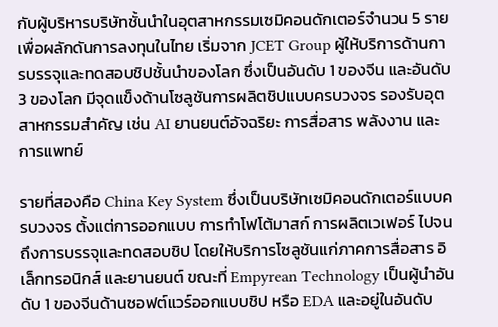กับผู้บริหารบริษัทชั้นนำในอุตสาหกรรมเซมิคอนดักเตอร์จำนวน 5 ราย เพื่อผลักดันการลงทุนในไทย เริ่มจาก JCET Group ผู้ให้บริการด้านการบรรจุและทดสอบชิปชั้นนำของโลก ซึ่งเป็นอันดับ 1 ของจีน และอันดับ 3 ของโลก มีจุดแข็งด้านโซลูชันการผลิตชิปแบบครบวงจร รองรับอุตสาหกรรมสำคัญ เช่น AI ยานยนต์อัจฉริยะ การสื่อสาร พลังงาน และการแพทย์

รายที่สองคือ China Key System ซึ่งเป็นบริษัทเซมิคอนดักเตอร์แบบครบวงจร ตั้งแต่การออกแบบ การทำโฟโต้มาสก์ การผลิตเวเฟอร์ ไปจนถึงการบรรจุและทดสอบชิป โดยให้บริการโซลูชันแก่ภาคการสื่อสาร อิเล็กทรอนิกส์ และยานยนต์ ขณะที่ Empyrean Technology เป็นผู้นำอันดับ 1 ของจีนด้านซอฟต์แวร์ออกแบบชิป หรือ EDA และอยู่ในอันดับ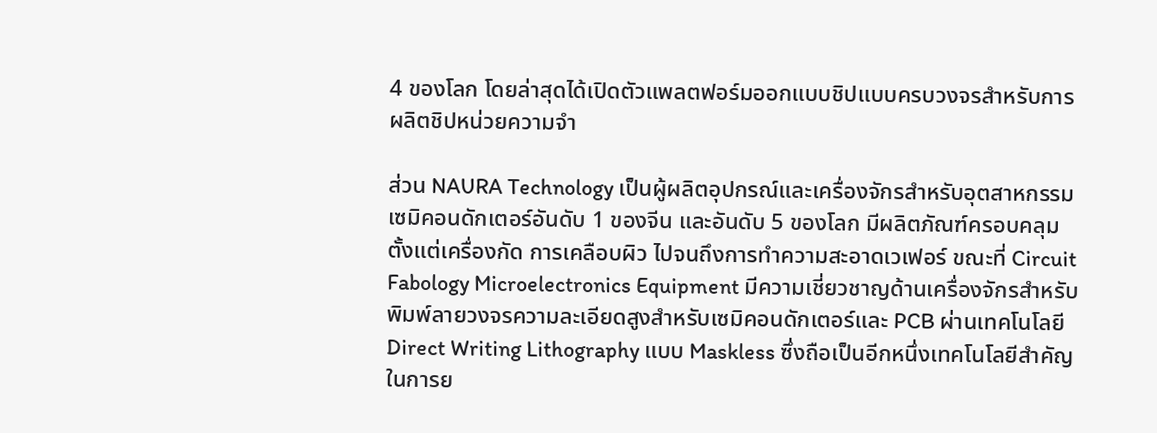4 ของโลก โดยล่าสุดได้เปิดตัวแพลตฟอร์มออกแบบชิปแบบครบวงจรสำหรับการผลิตชิปหน่วยความจำ

ส่วน NAURA Technology เป็นผู้ผลิตอุปกรณ์และเครื่องจักรสำหรับอุตสาหกรรมเซมิคอนดักเตอร์อันดับ 1 ของจีน และอันดับ 5 ของโลก มีผลิตภัณฑ์ครอบคลุมตั้งแต่เครื่องกัด การเคลือบผิว ไปจนถึงการทำความสะอาดเวเฟอร์ ขณะที่ Circuit Fabology Microelectronics Equipment มีความเชี่ยวชาญด้านเครื่องจักรสำหรับพิมพ์ลายวงจรความละเอียดสูงสำหรับเซมิคอนดักเตอร์และ PCB ผ่านเทคโนโลยี Direct Writing Lithography แบบ Maskless ซึ่งถือเป็นอีกหนึ่งเทคโนโลยีสำคัญในการย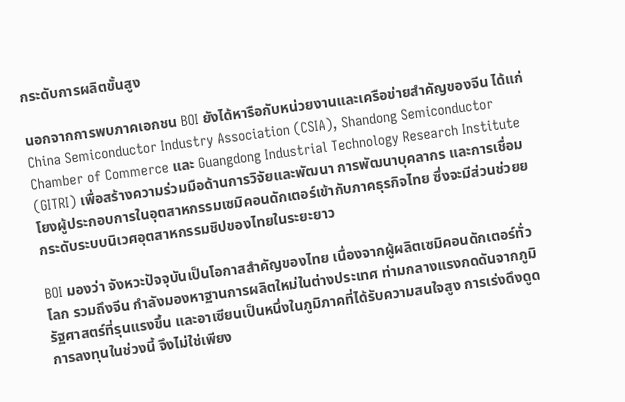กระดับการผลิตขั้นสูง

นอกจากการพบภาคเอกชน BOI ยังได้หารือกับหน่วยงานและเครือข่ายสำคัญของจีน ได้แก่ China Semiconductor Industry Association (CSIA), Shandong Semiconductor Chamber of Commerce และ Guangdong Industrial Technology Research Institute (GITRI) เพื่อสร้างความร่วมมือด้านการวิจัยและพัฒนา การพัฒนาบุคลากร และการเชื่อมโยงผู้ประกอบการในอุตสาหกรรมเซมิคอนดักเตอร์เข้ากับภาคธุรกิจไทย ซึ่งจะมีส่วนช่วยยกระดับระบบนิเวศอุตสาหกรรมชิปของไทยในระยะยาว

BOI มองว่า จังหวะปัจจุบันเป็นโอกาสสำคัญของไทย เนื่องจากผู้ผลิตเซมิคอนดักเตอร์ทั่วโลก รวมถึงจีน กำลังมองหาฐานการผลิตใหม่ในต่างประเทศ ท่ามกลางแรงกดดันจากภูมิรัฐศาสตร์ที่รุนแรงขึ้น และอาเซียนเป็นหนึ่งในภูมิภาคที่ได้รับความสนใจสูง การเร่งดึงดูดการลงทุนในช่วงนี้ จึงไม่ใช่เพียง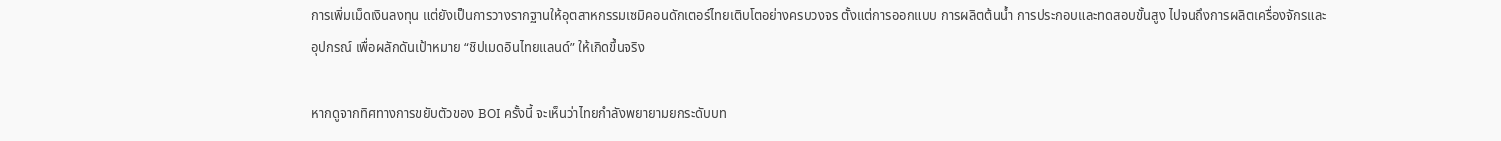การเพิ่มเม็ดเงินลงทุน แต่ยังเป็นการวางรากฐานให้อุตสาหกรรมเซมิคอนดักเตอร์ไทยเติบโตอย่างครบวงจร ตั้งแต่การออกแบบ การผลิตต้นน้ำ การประกอบและทดสอบขั้นสูง ไปจนถึงการผลิตเครื่องจักรและอุปกรณ์ เพื่อผลักดันเป้าหมาย “ชิปเมดอินไทยแลนด์” ให้เกิดขึ้นจริง

หากดูจากทิศทางการขยับตัวของ BOI ครั้งนี้ จะเห็นว่าไทยกำลังพยายามยกระดับบท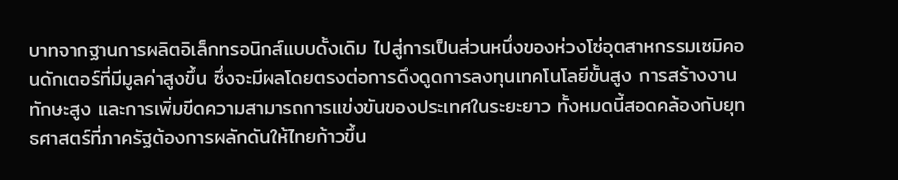บาทจากฐานการผลิตอิเล็กทรอนิกส์แบบดั้งเดิม ไปสู่การเป็นส่วนหนึ่งของห่วงโซ่อุตสาหกรรมเซมิคอนดักเตอร์ที่มีมูลค่าสูงขึ้น ซึ่งจะมีผลโดยตรงต่อการดึงดูดการลงทุนเทคโนโลยีขั้นสูง การสร้างงานทักษะสูง และการเพิ่มขีดความสามารถการแข่งขันของประเทศในระยะยาว ทั้งหมดนี้สอดคล้องกับยุทธศาสตร์ที่ภาครัฐต้องการผลักดันให้ไทยก้าวขึ้น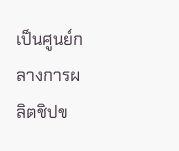เป็นศูนย์กลางการผลิตชิปข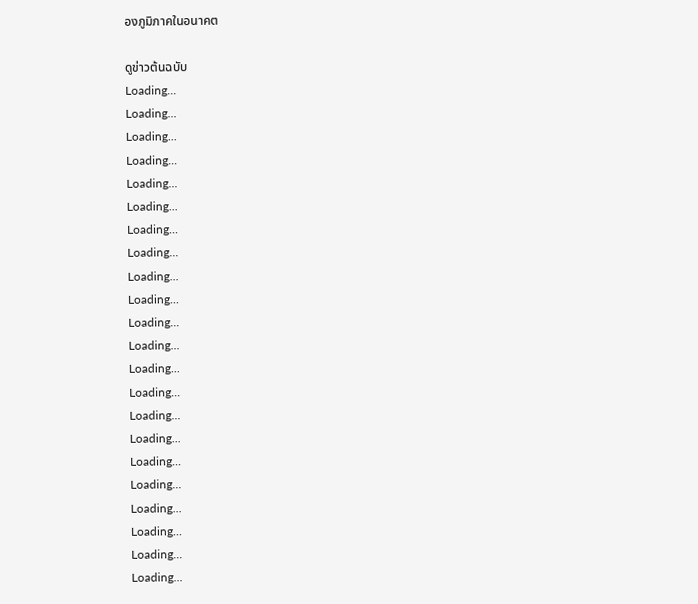องภูมิภาคในอนาคต

ดูข่าวต้นฉบับ
Loading...
Loading...
Loading...
Loading...
Loading...
Loading...
Loading...
Loading...
Loading...
Loading...
Loading...
Loading...
Loading...
Loading...
Loading...
Loading...
Loading...
Loading...
Loading...
Loading...
Loading...
Loading...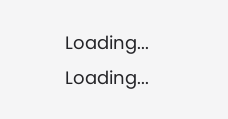Loading...
Loading...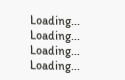Loading...
Loading...
Loading...
Loading...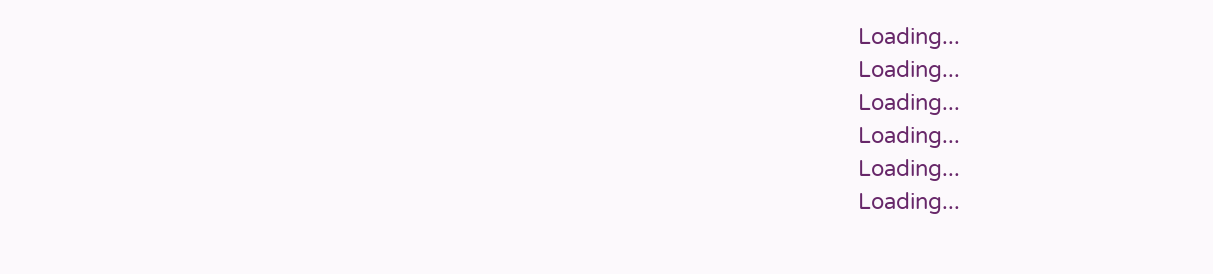Loading...
Loading...
Loading...
Loading...
Loading...
Loading...